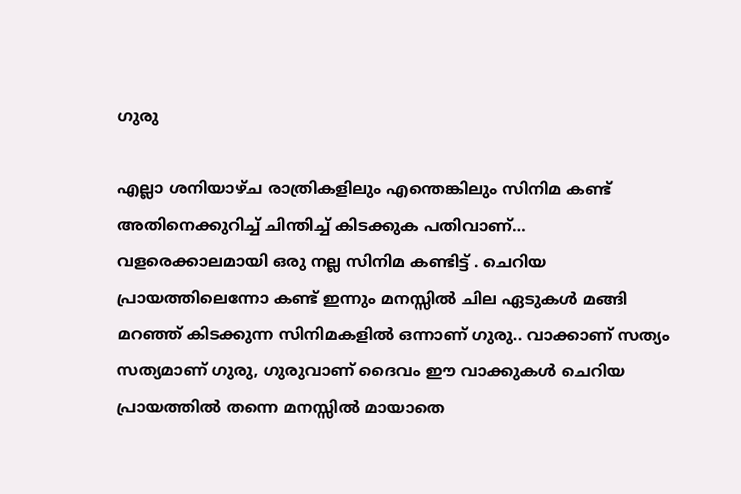ഗുരു

എല്ലാ ശനിയാഴ്ച രാത്രികളിലും എന്തെങ്കിലും സിനിമ കണ്ട് അതിനെക്കുറിച്ച് ചിന്തിച്ച് കിടക്കുക പതിവാണ്… വളരെക്കാലമായി ഒരു നല്ല സിനിമ കണ്ടിട്ട് . ചെറിയ പ്രായത്തിലെന്നോ കണ്ട് ഇന്നും മനസ്സില്‍ ചില ഏടുകള്‍ മങ്ങി മറഞ്ഞ് കിടക്കുന്ന സിനിമകളില്‍ ഒന്നാണ് ഗുരു.. വാക്കാണ് സത്യം സത്യമാണ് ഗുരു, ഗുരുവാണ് ദൈവം ഈ വാക്കുകള്‍ ചെറിയ പ്രായത്തില്‍ തന്നെ മനസ്സില്‍ മായാതെ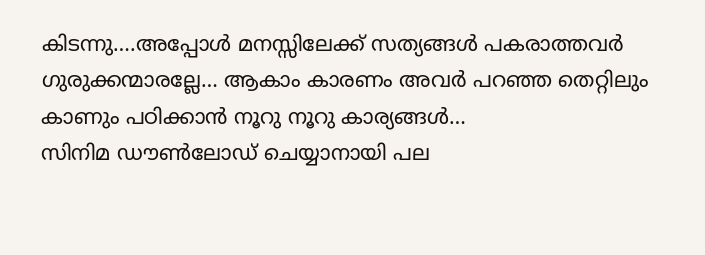കിടന്നു….അപ്പോള്‍ മനസ്സിലേക്ക് സത്യങ്ങള്‍ പകരാത്തവര്‍ ഗുരുക്കന്മാരല്ലേ… ആകാം കാരണം അവര്‍ പറഞ്ഞ തെറ്റിലും കാണും പഠിക്കാന്‍ നൂറു നൂറു കാര്യങ്ങള്‍…
സിനിമ ഡൗണ്‍ലോഡ് ചെയ്യാനായി പല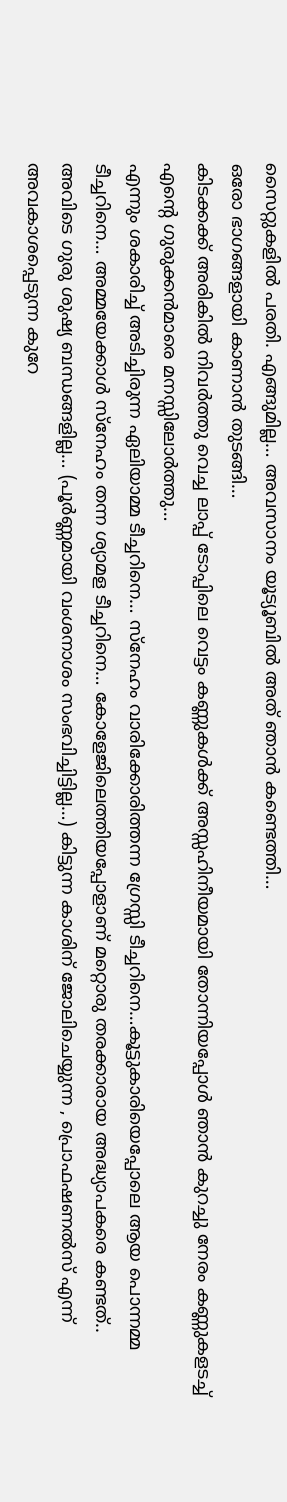സൈറ്റുകളില്‍ പരതി. എങ്ങുമില്ല… അവസാനം യൂട്യൂബില്‍ അത് ഞാന്‍ കണ്ടെത്തി…
ഒരോ ഭാഗങ്ങളായി കാണാന്‍ തുടങ്ങി…
കിടക്കക്ക് അരികില്‍ നിവര്‍ത്തു വെച്ച ലാപ്പ് ടോപ്പിലെ വെട്ടം കണ്ണുകള്‍ക്ക് അസ്സഹിനീയമായി തോന്നിയപ്പോള്‍ ഞാന്‍ കുറച്ചു നേരം കണ്ണുകളടച്ച് എന്റെ ഗുരുക്കന്‍മാരെ മനസ്സിലോര്‍ത്തു…
എന്നും ശകാരിച്ച് അടിച്ചിരുന്ന ഏലിയാമ്മ ടീച്ചറിനെ… സ്നേഹം വാരിക്കോരിത്തന്ന ഗ്രേസ്സി ടീച്ചറിനെ…കൂട്ടുകാരിയെപ്പോലെ ആയ പൊന്നമ്മ ടീച്ചറിനെ… അമ്മയേക്കാള്‍ സ്നേഹം തന്ന ശ്യാമള ടീച്ചറിനെ… കോളേജിലെത്തിയപ്പോളാണ് മറ്റൊരു തരക്കാരായ അദ്ധ്യാപകരെ കണ്ടത്.. അവിടെ ഗുരു ശുഷ്യ ബന്ധങ്ങളില്ല… (പൂര്‍ണ്ണമായി വംശനാശം സംഭവിച്ചിട്ടില്ല…) കിട്ടുന്ന കാശിന് ജോലിചെയ്യുന്ന , പ്രൊഫഷണല്‍സ് എന്ന് അവകാശപ്പെടുന്ന കുറേ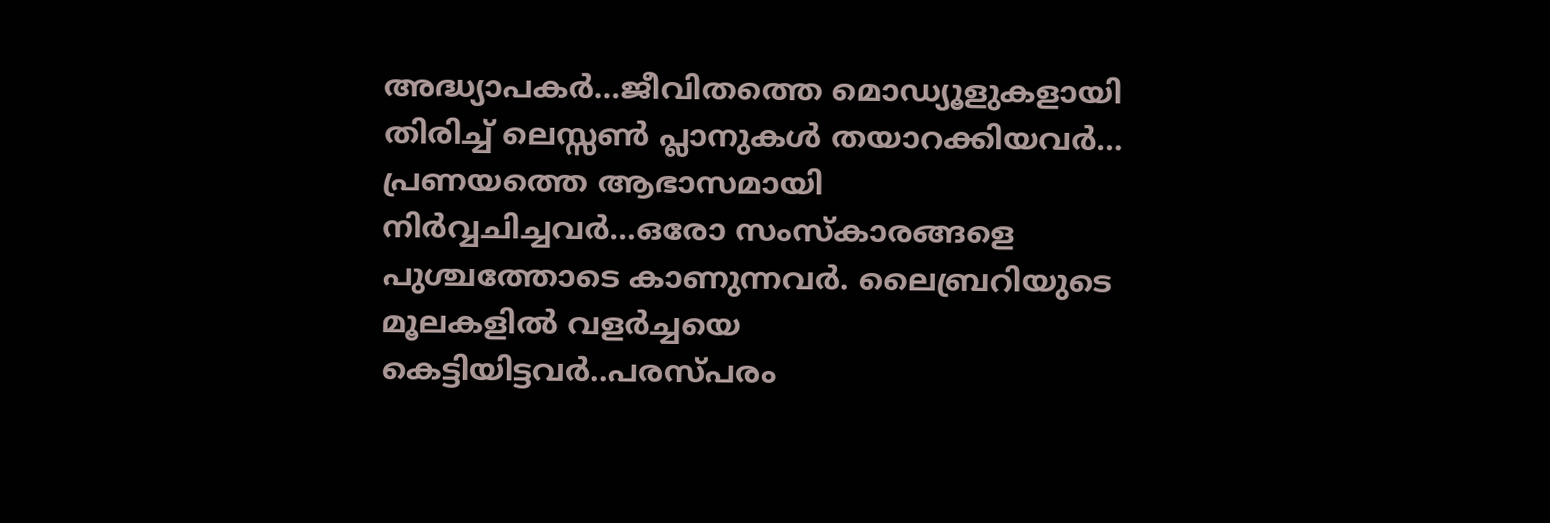അദ്ധ്യാപകര്‍…ജീവിതത്തെ മൊഡ്യൂളുകളായി തിരിച്ച് ലെസ്സണ്‍ പ്ലാനുകള്‍ തയാറക്കിയവര്‍… പ്രണയത്തെ ആഭാസമായി നിര്‍വ്വചിച്ചവര്‍…ഒരോ സംസ്കാരങ്ങളെ പുശ്ചത്തോടെ കാണുന്നവര്‍. ലൈബ്രറിയുടെ മൂലകളില്‍ വളര്‍ച്ചയെ കെട്ടിയിട്ടവര്‍..പരസ്പരം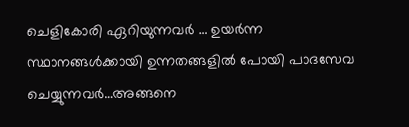ചെളികോരി ഏറിയുന്നവര്‍ ‍… ഉയര്‍ന്ന സ്ഥാനങ്ങള്‍ക്കായി ഉന്നതങ്ങളില്‍ പോയി പാദസേവ ചെയ്യുന്നവര്‍…അങ്ങനെ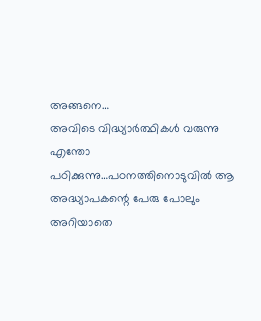അങ്ങനെ…
അവിടെ വിദ്ധ്യാര്‍ത്ഥികള്‍ വരുന്നു എന്തോ പഠിക്കുന്നു…പഠനത്തിനൊടുവില്‍ ആ അദ്ധ്യാപകന്റെ പേരു പോലും അറിയാതെ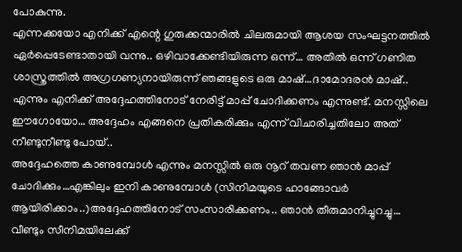പോകുന്നു.
എന്നക്കയോ എനിക്ക് എന്റെ ഗുരുക്കന്മാരില്‍ ചിലരുമായി ആശയ സംഘട്ടനത്തില്‍ ഏര്‍പ്പെടേണ്ടാതായി വന്നു.. ഒഴിവാക്കേണ്ടിയിരുന്ന ഒന്ന്… അതില്‍ ഒന്ന് ഗണിത ശാസ്ത്രത്തില്‍ അഗ്രഗണ്യനായിരുന്ന് ഞങ്ങളുടെ ഒരു മാഷ്…ദാമോദരന്‍ മാഷ്.. എന്നും എനിക്ക് അദ്ദേഹത്തിനോട് നേരിട്ട് മാപ്പ് ചോദിക്കണം എന്നുണ്ട്. മനസ്സിലെ ഈഗോയോ… അദ്ദേഹം എങ്ങനെ പ്രതികരിക്കും എന്ന് വിചാരിച്ചതിലോ അത് നീണ്ടുനീണ്ടു പോയ്..
അദ്ദേഹത്തെ കാണുമ്പോള്‍ എന്നും മനസ്സില്‍ ഒരു നൂറ് തവണ ഞാന്‍ മാപ്പ് ചോദിക്കും…എങ്കിലും ഇനി കാണുമ്പോള്‍ (സിനിമയുടെ ഹാങ്ങോവര്‍ ആയിരിക്കാം..)അദ്ദേഹത്തിനോട് സംസാരിക്കണം.. ഞാന്‍ തീരുമാനിച്ചുറച്ചു…
വീണ്ടും സീനിമയിലേക്ക്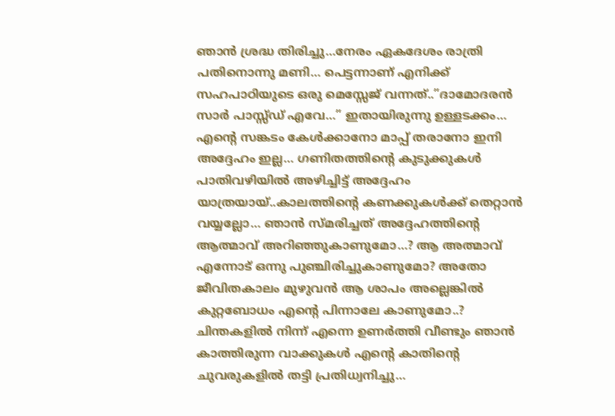ഞാന്‍ ശ്രദ്ധ തിരിച്ചു…നേരം ഏകദേശം രാത്രി പതിനൊന്നു മണി… പെട്ടന്നാണ് എനിക്ക് സഹപാഠിയുടെ ഒരു മെസ്സേജ് വന്നത്..”ദാമോദരന്‍ സാര്‍ പാസ്സ്ഡ് എവേ…” ഇതായിരുന്നു ഉള്ളടക്കം… എന്റെ സങ്കടം കേള്‍ക്കാനോ മാപ്പ് തരാനോ ഇനി അദ്ദേഹം ഇല്ല… ഗണിതത്തിന്റെ കുടുക്കുകള്‍ പാതിവഴിയില്‍ അഴിച്ചിട്ട് അദ്ദേഹം യാത്രയായ്..കാലത്തിന്റെ കണക്കുകള്‍ക്ക് തെറ്റാന്‍ വയ്യല്ലോ… ഞാന്‍ സ്മരിച്ചത് അദ്ദേഹത്തിന്റെ ആത്മാവ് അറിഞ്ഞുകാണുമോ…? ആ അത്മാവ് എന്നോട് ഒന്നു പുഞ്ചിരിച്ചുകാണുമോ? അതോ ജീവിതകാലം മുഴുവന്‍ ആ ശാപം അല്ലെങ്കില്‍ കുറ്റബോധം എന്റെ പിന്നാലേ കാണുമോ..?
ചിന്തകളില്‍ നിന്ന് എന്നെ ഉണര്‍ത്തി വീണ്ടും ഞാന്‍ കാത്തിരുന്ന വാക്കുകള്‍ എന്റെ കാതിന്റെ ചുവരുകളില്‍ തട്ടി പ്രതിധ്വനിച്ചു…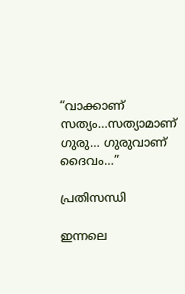“വാക്കാണ് സത്യം…സത്യാമാണ് ഗുരു… ഗുരുവാണ് ദൈവം…”

പ്രതിസന്ധി

ഇന്നലെ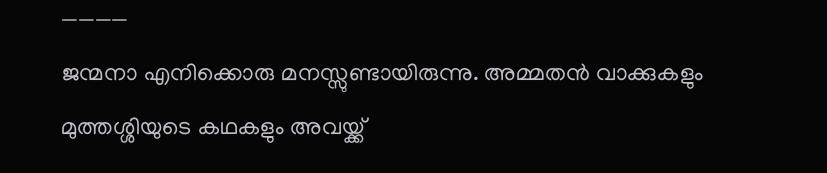————
ജന്മനാ എനിക്കൊരു മനസ്സുണ്ടായിരുന്നു. അമ്മതന്‍ വാക്കുകളും മുത്തശ്ശിയുടെ കഥകളും അവയ്ക്ക്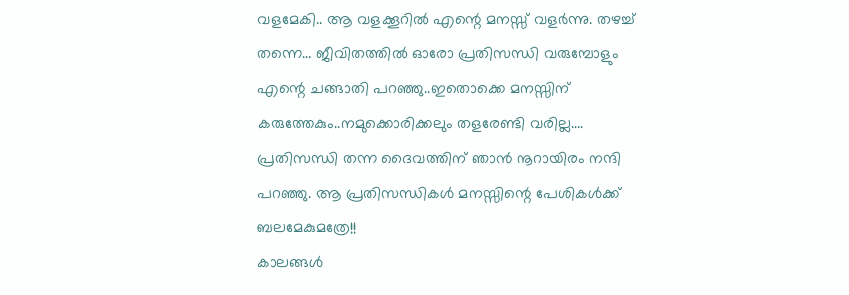വളമേകി.. ആ വളക്കൂറില്‍ എന്റെ മനസ്സ് വളര്‍ന്നു. തഴച്ച് തന്നെ… ജീവിതത്തില്‍ ഓരോ പ്രതിസന്ധി വരുമ്പോളും എന്റെ ചങ്ങാതി പറഞ്ഞു..ഇതൊക്കെ മനസ്സിന് കരുത്തേകും..നമുക്കൊരിക്കലും തളരേണ്ടി വരില്ല…. പ്രതിസന്ധി തന്ന ദൈവത്തിന് ഞാന്‍ നൂറായിരം നന്ദി പറഞ്ഞു. ആ പ്രതിസന്ധികള്‍ മനസ്സിന്റെ പേശികള്‍ക്ക് ബലമേകുമത്രേ!!
കാലങ്ങള്‍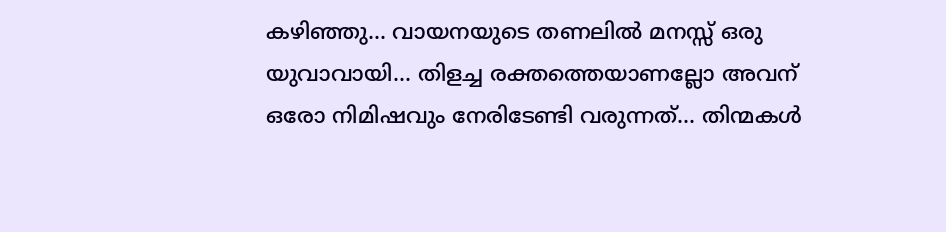കഴിഞ്ഞു… വായനയുടെ തണലില്‍ മനസ്സ് ഒരു യുവാവായി… തിളച്ച രക്തത്തെയാണല്ലോ അവന് ഒരോ നിമിഷവും നേരിടേണ്ടി വരുന്നത്… തിന്മകള്‍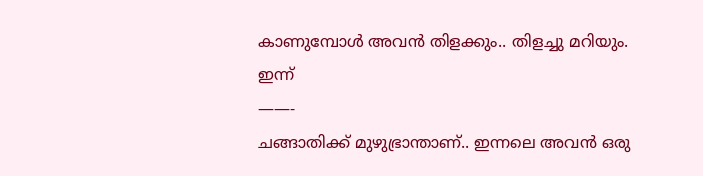കാണുമ്പോള്‍ അവന്‍ തിളക്കും.. തിളച്ചു മറിയും.
ഇന്ന്
——-
ചങ്ങാതിക്ക് മുഴുഭ്രാന്താണ്.. ഇന്നലെ അവന്‍ ഒരു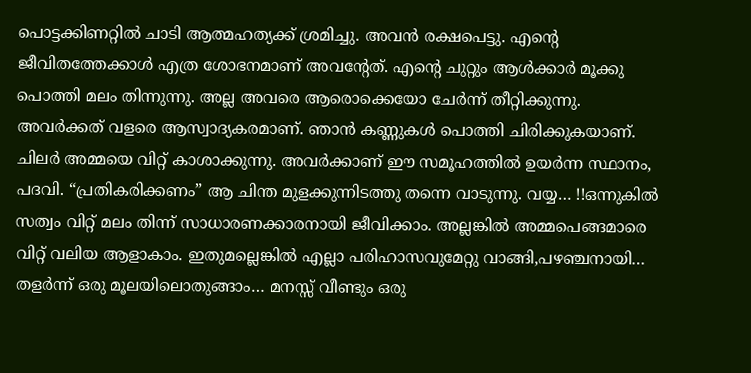പൊട്ടക്കിണറ്റില്‍ ചാടി ആത്മഹത്യക്ക് ശ്രമിച്ചു. അവന്‍ രക്ഷപെട്ടു. എന്റെ ജീവിതത്തേക്കാള്‍ എത്ര ശോഭനമാണ് അവന്റേത്. എന്റെ ചുറ്റും ആള്‍ക്കാര്‍ മൂക്കു പൊത്തി മലം തിന്നുന്നു. അല്ല അവരെ ആരൊക്കെയോ ചേര്‍ന്ന് തീറ്റിക്കുന്നു. അവര്‍ക്കത് വളരെ ആസ്വാദ്യകരമാണ്. ഞാന്‍ കണ്ണുകള്‍ പൊത്തി ചിരിക്കുകയാണ്. ചിലര്‍ അമ്മയെ വിറ്റ് കാശാക്കുന്നു. അവര്‍ക്കാണ് ഈ സമൂഹത്തില്‍ ഉയര്‍ന്ന സ്ഥാനം, പദവി. “പ്രതികരിക്കണം” ആ ചിന്ത മുളക്കുന്നിടത്തു തന്നെ വാടുന്നു. വയ്യ… !!ഒന്നുകില്‍ സത്വം വിറ്റ് മലം തിന്ന് സാധാരണക്കാരനായി ജീവിക്കാം. അല്ലങ്കില്‍ അമ്മപെങ്ങമാരെ വിറ്റ് വലിയ ആളാകാം. ഇതുമല്ലെങ്കില്‍ എല്ലാ പരിഹാസവുമേറ്റു വാങ്ങി,പഴഞ്ചനായി… തളര്‍ന്ന് ഒരു മൂലയിലൊതുങ്ങാം… മനസ്സ് വീണ്ടും ഒരു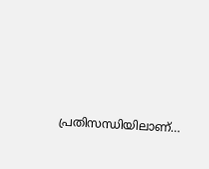പ്രതിസന്ധിയിലാണ്…